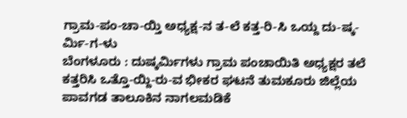ಗ್ರಾಮ-ಪಂ-ಚಾ-ಯ್ತಿ ಅಧ್ಯಕ್ಷ-ನ ತ-ಲೆ ಕತ್ತ-ರಿ-ಸಿ ಒಯ್ದ ದು-ಷ್ಕ-ರ್ಮಿ-ಗ-ಳು
ಬೆಂಗಳೂರು : ದುಷ್ಕರ್ಮಿಗಳು ಗ್ರಾಮ ಪಂಚಾಯಿತಿ ಅಧ್ಯಕ್ಷರ ತಲೆ ಕತ್ತರಿಸಿ ಒತ್ತೊ-ಯ್ದಿ-ರು-ವ ಭೀಕರ ಘಟನೆ ತುಮಕೂರು ಜಿಲ್ಲೆಯ ಪಾವಗಡ ತಾಲೂಕಿನ ನಾಗಲಮಡಿಕೆ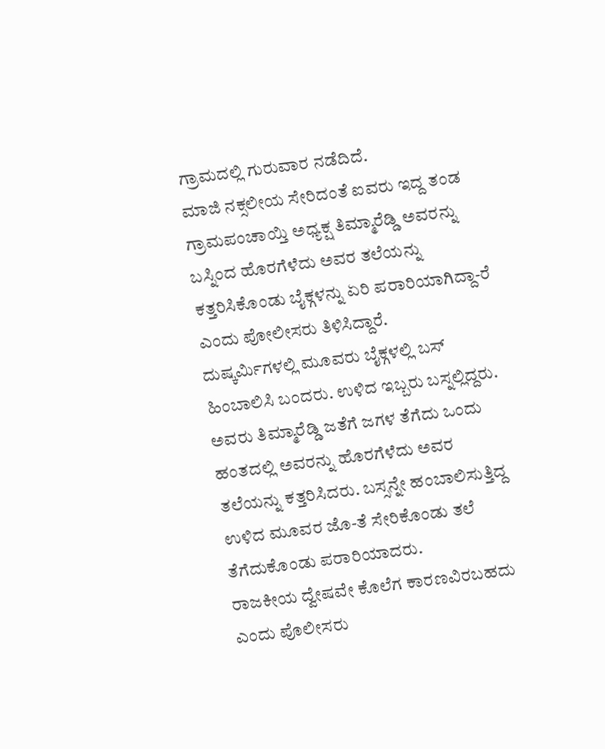ಗ್ರಾಮದಲ್ಲಿ ಗುರುವಾರ ನಡೆದಿದೆ.
ಮಾಜಿ ನಕ್ಸಲೀಯ ಸೇರಿದಂತೆ ಐವರು ಇದ್ದ ತಂಡ ಗ್ರಾಮಪಂಚಾಯ್ತಿ ಅಧ್ಯಕ್ಷ ತಿಮ್ಮಾರೆಡ್ಡಿ ಅವರನ್ನು ಬಸ್ನಿಂದ ಹೊರಗೆಳೆದು ಅವರ ತಲೆಯನ್ನು ಕತ್ತರಿಸಿಕೊಂಡು ಬೈಕ್ಗಳನ್ನು ಏರಿ ಪರಾರಿಯಾಗಿದ್ದಾ-ರೆ ಎಂದು ಪೋಲೀಸರು ತಿಳಿಸಿದ್ದಾರೆ.
ದುಷ್ಕರ್ಮಿಗಳಲ್ಲಿ ಮೂವರು ಬೈಕ್ಗಳಲ್ಲಿ ಬಸ್ ಹಿಂಬಾಲಿಸಿ ಬಂದರು. ಉಳಿದ ಇಬ್ಬರು ಬಸ್ನಲ್ಲಿದ್ದರು. ಅವರು ತಿಮ್ಮಾರೆಡ್ಡಿ ಜತೆಗೆ ಜಗಳ ತೆಗೆದು ಒಂದು ಹಂತದಲ್ಲಿ ಅವರನ್ನು ಹೊರಗೆಳೆದು ಅವರ ತಲೆಯನ್ನು ಕತ್ತರಿಸಿದರು. ಬಸ್ಸನ್ನೇ ಹಂಬಾಲಿಸುತ್ತಿದ್ದ ಉಳಿದ ಮೂವರ ಜೊ-ತೆ ಸೇರಿಕೊಂಡು ತಲೆ ತೆಗೆದುಕೊಂಡು ಪರಾರಿಯಾದರು.
ರಾಜಕೀಯ ದ್ವೇಷವೇ ಕೊಲೆಗ ಕಾರಣವಿರಬಹದು ಎಂದು ಪೊಲೀಸರು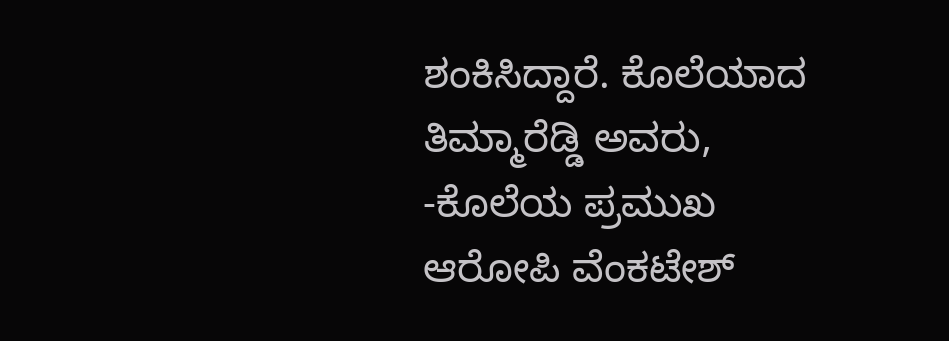ಶಂಕಿಸಿದ್ದಾರೆ. ಕೊಲೆಯಾದ ತಿಮ್ಮಾರೆಡ್ಡಿ ಅವರು, -ಕೊಲೆಯ ಪ್ರಮುಖ ಆರೋಪಿ ವೆಂಕಟೇಶ್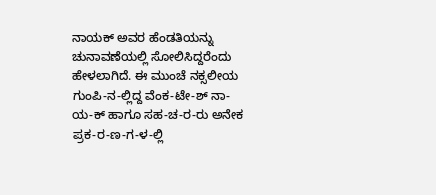ನಾಯಕ್ ಅವರ ಹೆಂಡತಿಯನ್ನು ಚುನಾವಣೆಯಲ್ಲಿ ಸೋಲಿಸಿದ್ದರೆಂದು ಹೇಳಲಾಗಿದೆ. ಈ ಮುಂಚೆ ನಕ್ಸಲೀಯ ಗುಂಪಿ-ನ-ಲ್ಲಿದ್ದ ವೆಂಕ-ಟೇ-ಶ್ ನಾ-ಯ-ಕ್ ಹಾಗೂ ಸಹ-ಚ-ರ-ರು ಅನೇಕ ಪ್ರಕ-ರ-ಣ-ಗ-ಳ-ಲ್ಲಿ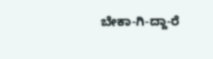ಬೇಕಾ-ಗಿ-ದ್ದಾ-ರೆ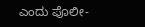ಎಂದು ಪೊಲೀ-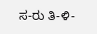ಸ-ರು ತಿ-ಳಿ-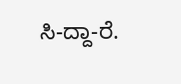ಸಿ-ದ್ದಾ-ರೆ.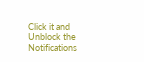Click it and Unblock the Notifications